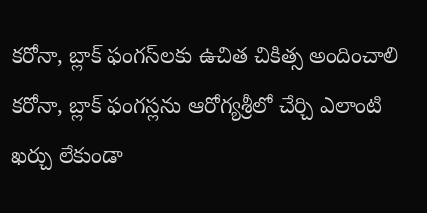కరోనా, బ్లాక్‌ ఫంగస్‌లకు ఉచిత చికిత్స అందించాలి
కరోనా, బ్లాక్ ఫంగస్లను ఆరోగ్యశ్రీలో చేర్చి ఎలాంటి ఖర్చు లేకుండా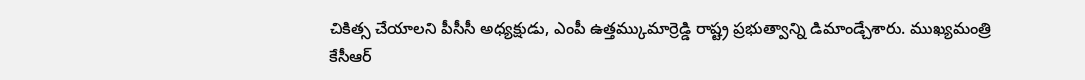చికిత్స చేయాలని పీసీసీ అధ్యక్షుడు, ఎంపీ ఉత్తమ్కుమార్రెడ్డి రాష్ట్ర ప్రభుత్వాన్ని డిమాండ్చేశారు. ముఖ్యమంత్రి కేసీఆర్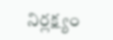నిర్లక్ష్యం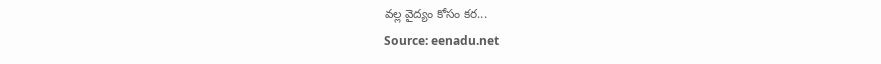వల్ల వైద్యం కోసం కర...
Source: eenadu.net